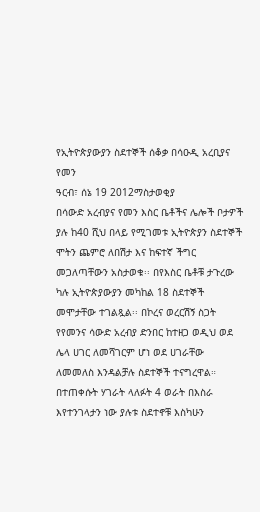የኢትዮጵያውያን ስደተኞች ሰቆቃ በሳዑዲ አረቢያና የመን
ዓርብ፣ ሰኔ 19 2012ማስታወቂያ
በሳውድ አረብያና የመን እስር ቤቶችና ሌሎች ቦታዎች ያሉ ከ40 ሺህ በላይ የሚገመቱ ኢትዮጵያን ስደተኞች ሞትን ጨምሮ ለበሽታ እና ከፍተኛ ችግር መጋለጣቸውን አስታወቁ፡፡ በየእስር ቤቶቹ ታጉረው ካሉ ኢትዮጵያውያን መካከል 18 ስደተኞች መሞታቸው ተገልጿል፡፡ በኮረና ወረርሽኝ ስጋት የየመንና ሳውድ አረብያ ድንበር ከተዘጋ ወዲህ ወደ ሌላ ሀገር ለመሻገርም ሆነ ወደ ሀገራቸው ለመመለስ እንዳልቻሉ ስደተኞች ተናግረዋል። በተጠቀሱት ሃገራት ላለፉት 4 ወራት በእስራ እየተንገላታን ነው ያሉቱ ስደተኖቹ እስካሁን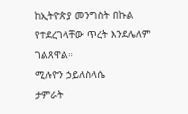ከኢትዮጵያ መንግስት በኩል የተደረገላቸው ጥረት እንደሌለም ገልጸዋል።
ሚሉዮን ኃይለስላሴ
ታምራት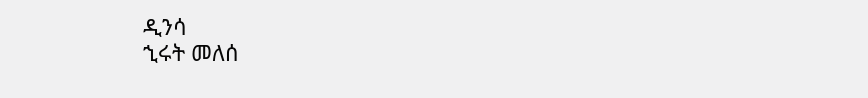ዲንሳ
ኂሩት መለሰ